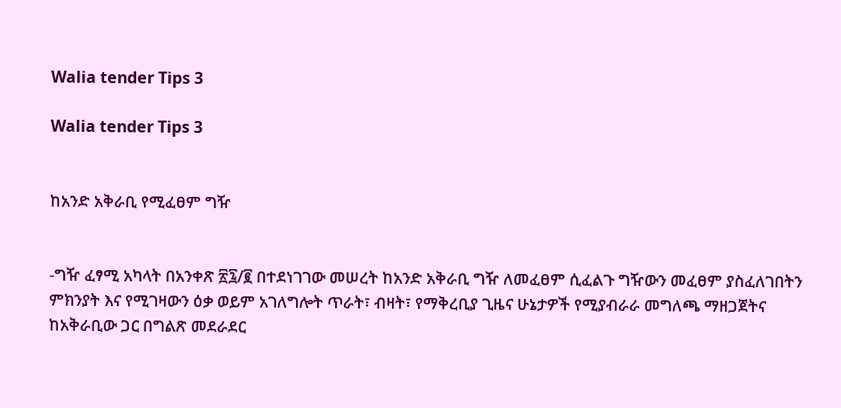Walia tender Tips 3

Walia tender Tips 3


ከአንድ አቅራቢ የሚፈፀም ግዥ


-ግዥ ፈፃሚ አካላት በአንቀጽ ፳፯/፪ በተደነገገው መሠረት ከአንድ አቅራቢ ግዥ ለመፈፀም ሲፈልጉ ግዥውን መፈፀም ያስፈለገበትን ምክንያት እና የሚገዛውን ዕቃ ወይም አገለግሎት ጥራት፣ ብዛት፣ የማቅረቢያ ጊዜና ሁኔታዎች የሚያብራራ መግለጫ ማዘጋጀትና ከአቅራቢው ጋር በግልጽ መደራደር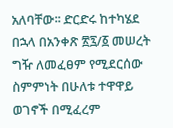አለባቸው፡፡ ድርድሩ ከተካሄደ በኋላ በአንቀጽ ፳፯/፩ መሠረት ግዥ ለመፈፀም የሚደርሰው ስምምነት በሁለቱ ተዋዋይ ወገኖች በሚፈረም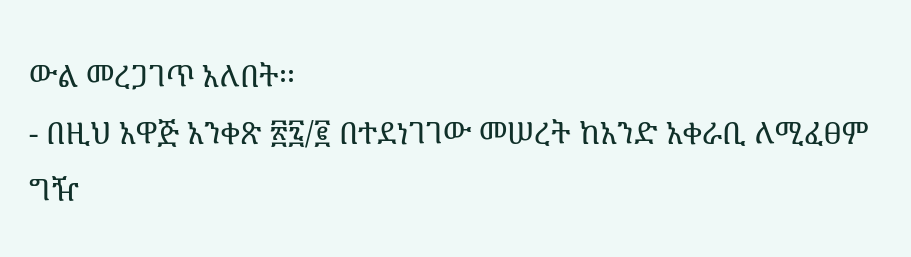ውል መረጋገጥ አለበት፡፡
- በዚህ አዋጅ አንቀጽ ፳፯/፪ በተደነገገው መሠረት ከአንድ አቀራቢ ለሚፈፀም ግዥ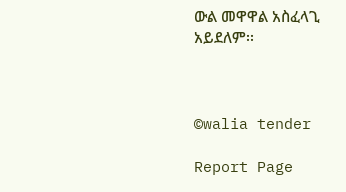ውል መዋዋል አስፈላጊ አይደለም፡፡



©walia tender

Report Page